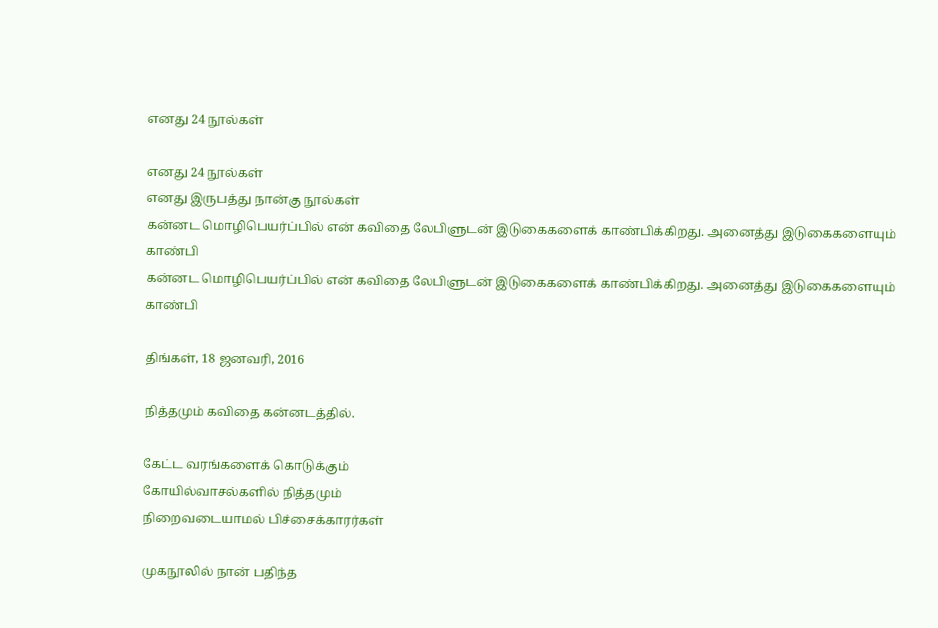எனது 24 நூல்கள்

எனது 24 நூல்கள்
எனது இருபத்து நான்கு நூல்கள்
கன்னட மொழிபெயர்ப்பில் என் கவிதை லேபிளுடன் இடுகைகளைக் காண்பிக்கிறது. அனைத்து இடுகைகளையும் காண்பி
கன்னட மொழிபெயர்ப்பில் என் கவிதை லேபிளுடன் இடுகைகளைக் காண்பிக்கிறது. அனைத்து இடுகைகளையும் காண்பி

திங்கள், 18 ஜனவரி, 2016

நித்தமும் கவிதை கன்னடத்தில்.

கேட்ட வரங்களைக் கொடுக்கும்
கோயில்வாசல்களில் நித்தமும்
நிறைவடையாமல் பிச்சைக்காரர்கள்

முகநூலில் நான் பதிந்த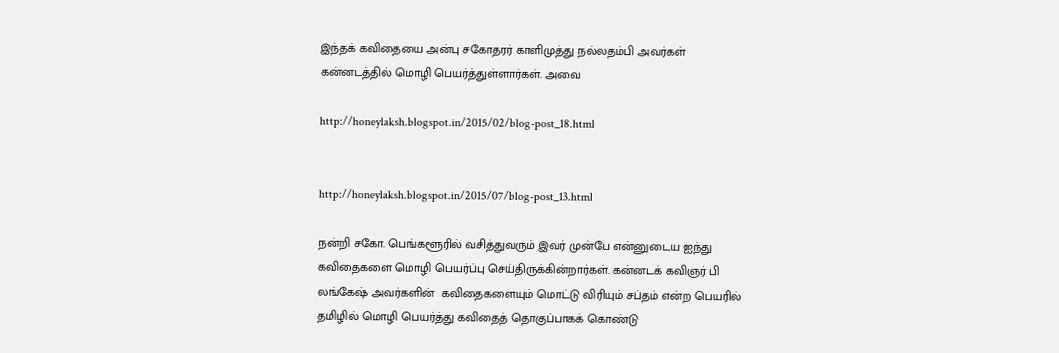இந்தக் கவிதையை அன்பு சகோதரர் காளிமுத்து நல்லதம்பி அவர்கள் கன்னடத்தில் மொழி பெயர்த்துள்ளார்கள். அவை

http://honeylaksh.blogspot.in/2015/02/blog-post_18.html


http://honeylaksh.blogspot.in/2015/07/blog-post_13.html

நன்றி சகோ. பெங்களூரில் வசித்துவரும் இவர் முன்பே என்னுடைய ஐந்து கவிதைகளை மொழி பெயர்ப்பு செய்திருக்கின்றார்கள். கன்னடக் கவிஞர் பி லங்கேஷ் அவர்களின்  கவிதைகளையும் மொட்டு விரியும் சப்தம் என்ற பெயரில் தமிழில் மொழி பெயர்த்து கவிதைத் தொகுப்பாகக் கொண்டு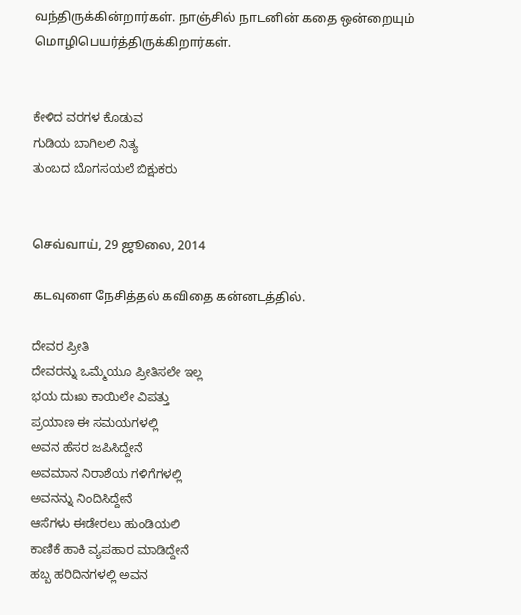வந்திருக்கின்றார்கள். நாஞ்சில் நாடனின் கதை ஒன்றையும் மொழிபெயர்த்திருக்கிறார்கள்.


ಕೇಳಿದ ವರಗಳ ಕೊಡುವ
ಗುಡಿಯ ಬಾಗಿಲಲಿ ನಿತ್ಯ
ತುಂಬದ ಬೊಗಸಯಲೆ ಬಿಕ್ಷುಕರು


செவ்வாய், 29 ஜூலை, 2014

கடவுளை நேசித்தல் கவிதை கன்னடத்தில்.

ದೇವರ ಪ್ರೀತಿ
ದೇವರನ್ನು ಒಮ್ಮೆಯೂ ಪ್ರೀತಿಸಲೇ ಇಲ್ಲ
ಭಯ ದುಃಖ ಕಾಯಿಲೇ ವಿಪತ್ತು
ಪ್ರಯಾಣ ಈ ಸಮಯಗಳಲ್ಲಿ
ಅವನ ಹೆಸರ ಜಪಿಸಿದ್ದೇನೆ
ಅವಮಾನ ನಿರಾಶೆಯ ಗಳಿಗೆಗಳಲ್ಲಿ
ಅವನನ್ನು ನಿಂದಿಸಿದ್ದೇನೆ
ಆಸೆಗಳು ಈಡೇರಲು ಹುಂಡಿಯಲಿ
ಕಾಣಿಕೆ ಹಾಕಿ ವ್ಯಪಹಾರ ಮಾಡಿದ್ದೇನೆ
ಹಬ್ಬ ಹರಿದಿನಗಳಲ್ಲಿ ಅವನ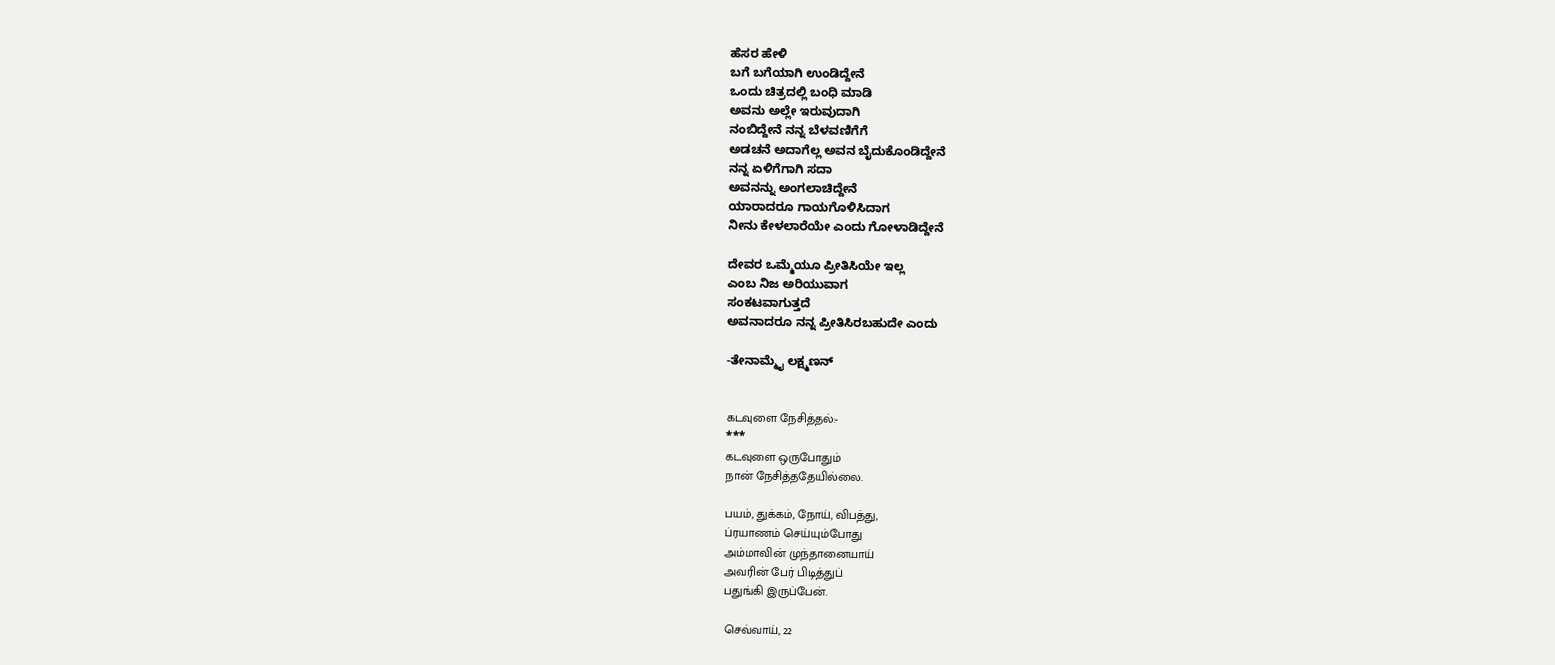ಹೆಸರ ಹೇಳಿ
ಬಗೆ ಬಗೆಯಾಗಿ ಉಂಡಿದ್ದೇನೆ
ಒಂದು ಚಿತ್ರದಲ್ಲಿ ಬಂಧಿ ಮಾಡಿ
ಅವನು ಅಲ್ಲೇ ಇರುವುದಾಗಿ
ನಂಬಿದ್ದೇನೆ ನನ್ನ ಬೆಳವಣಿಗೆಗೆ
ಅಡಚನೆ ಅದಾಗೆಲ್ಲ ಅವನ ಬೈದುಕೊಂಡಿದ್ದೇನೆ
ನನ್ನ ಏಳಿಗೆಗಾಗಿ ಸದಾ
ಅವನನ್ನು ಅಂಗಲಾಚಿದ್ದೇನೆ
ಯಾರಾದರೂ ಗಾಯಗೊಳಿಸಿದಾಗ
ನೀನು ಕೇಳಲಾರೆಯೇ ಎಂದು ಗೋಳಾಡಿದ್ದೇನೆ

ದೇವರ ಒಮ್ಮೆಯೂ ಪ್ರೀತಿಸಿಯೇ ಇಲ್ಲ
ಎಂಬ ನಿಜ ಅರಿಯುವಾಗ
ಸಂಕಟವಾಗುತ್ತದೆ
ಅವನಾದರೂ ನನ್ನ ಪ್ರೀತಿಸಿರಬಹುದೇ ಎಂದು

-ತೇನಾಮ್ಮೈ ಲಕ್ಷ್ಮಣನ್


கடவுளை நேசித்தல்:-
***
கடவுளை ஒருபோதும்
நான் நேசித்ததேயில்லை.

பயம், துக்கம், நோய், விபத்து,
ப்ரயாணம் செய்யும்போது
அம்மாவின் முந்தானையாய்
அவரின் பேர் பிடித்துப்
பதுங்கி இருப்பேன்.

செவ்வாய், 22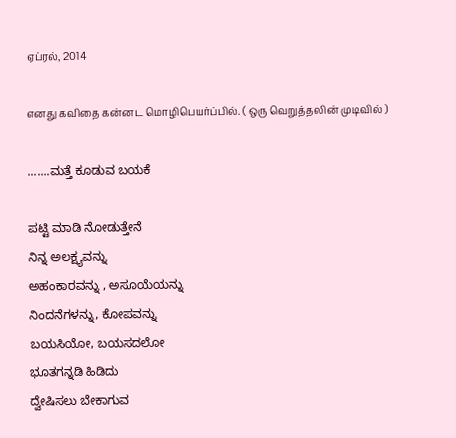ஏப்ரல், 2014

எனது கவிதை கன்னட மொழிபெயர்ப்பில். ( ஒரு வெறுத்தலின் முடிவில் )

.......ಮತ್ತೆ ಕೂಡುವ ಬಯಕೆ

ಪಟ್ಟಿ ಮಾಡಿ ನೋಡುತ್ತೇನೆ
ನಿನ್ನ ಅಲಕ್ಷ್ಯವನ್ನು
ಅಹಂಕಾರವನ್ನು , ಅಸೂಯೆಯನ್ನು
ನಿಂದನೆಗಳನ್ನು, ಕೋಪವನ್ನು
ಬಯಸಿಯೋ, ಬಯಸದಲೋ
ಭೂತಗನ್ನಡಿ ಹಿಡಿದು
ದ್ವೇಷಿಸಲು ಬೇಕಾಗುವ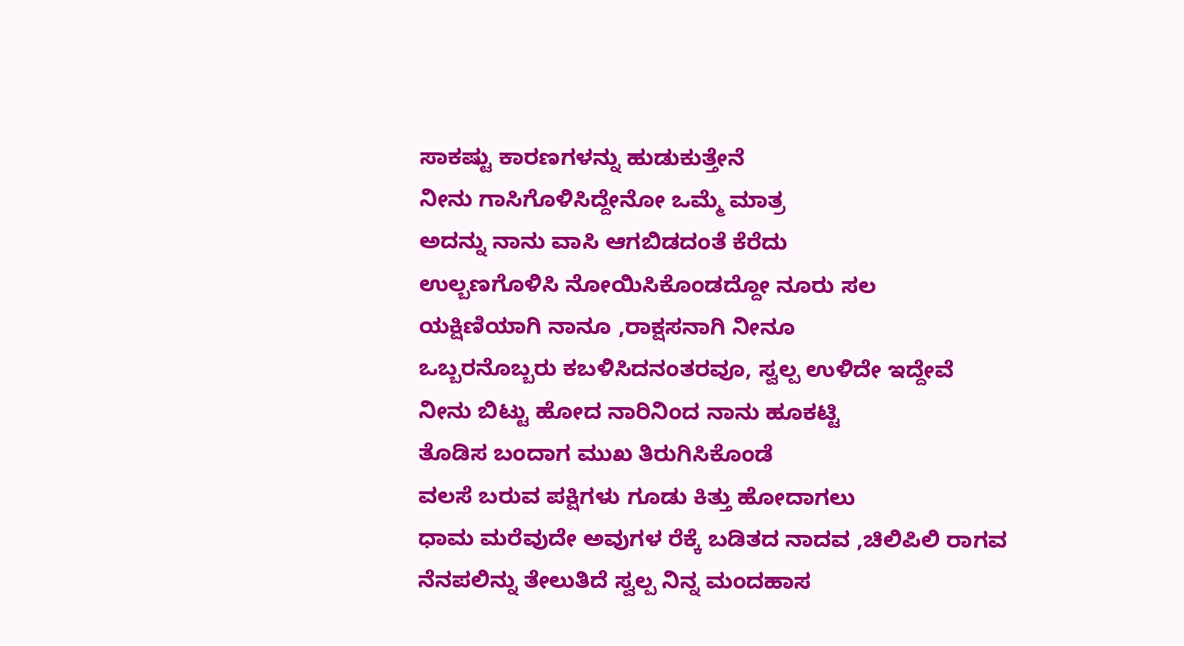ಸಾಕಷ್ಟು ಕಾರಣಗಳನ್ನು ಹುಡುಕುತ್ತೇನೆ
ನೀನು ಗಾಸಿಗೊಳಿಸಿದ್ದೇನೋ ಒಮ್ಮೆ ಮಾತ್ರ
ಅದನ್ನು ನಾನು ವಾಸಿ ಆಗಬಿಡದಂತೆ ಕೆರೆದು
ಉಲ್ಬಣಗೊಳಿಸಿ ನೋಯಿಸಿಕೊಂಡದ್ದೋ ನೂರು ಸಲ
ಯಕ್ಷಿಣಿಯಾಗಿ ನಾನೂ ,ರಾಕ್ಷಸನಾಗಿ ನೀನೂ
ಒಬ್ಬರನೊಬ್ಬರು ಕಬಳಿಸಿದನಂತರವೂ, ಸ್ವಲ್ಪ ಉಳಿದೇ ಇದ್ದೇವೆ
ನೀನು ಬಿಟ್ಟು ಹೋದ ನಾರಿನಿಂದ ನಾನು ಹೂಕಟ್ಟಿ
ತೊಡಿಸ ಬಂದಾಗ ಮುಖ ತಿರುಗಿಸಿಕೊಂಡೆ
ವಲಸೆ ಬರುವ ಪಕ್ಷಿಗಳು ಗೂಡು ಕಿತ್ತು ಹೋದಾಗಲು
ಧಾಮ ಮರೆವುದೇ ಅವುಗಳ ರೆಕ್ಕೆ ಬಡಿತದ ನಾದವ ,ಚಿಲಿಪಿಲಿ ರಾಗವ
ನೆನಪಲಿನ್ನು ತೇಲುತಿದೆ ಸ್ವಲ್ಪ ನಿನ್ನ ಮಂದಹಾಸ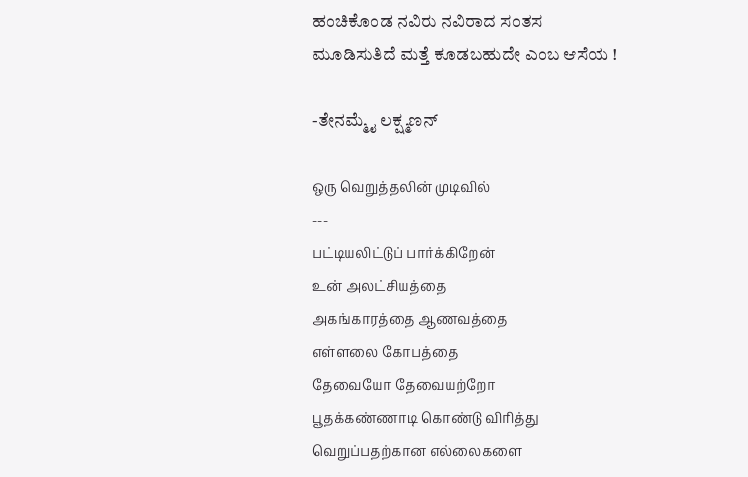ಹಂಚಿಕೊಂಡ ನವಿರು ನವಿರಾದ ಸಂತಸ
ಮೂಡಿಸುತಿದೆ ಮತ್ತೆ ಕೂಡಬಹುದೇ ಎಂಬ ಆಸೆಯ !

-ತೇನಮ್ಮೈ ಲಕ್ಷ್ಮಣನ್

ஒரு வெறுத்தலின் முடிவில்
---
பட்டியலிட்டுப் பார்க்கிறேன்
உன் அலட்சியத்தை
அகங்காரத்தை ஆணவத்தை
எள்ளலை கோபத்தை
தேவையோ தேவையற்றோ
பூதக்கண்ணாடி கொண்டு விரித்து
வெறுப்பதற்கான எல்லைகளை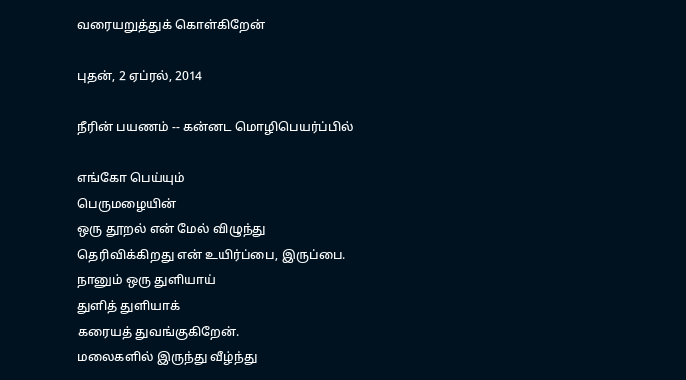வரையறுத்துக் கொள்கிறேன்

புதன், 2 ஏப்ரல், 2014

நீரின் பயணம் -- கன்னட மொழிபெயர்ப்பில்

எங்கோ பெய்யும்
பெருமழையின்
ஒரு தூறல் என் மேல் விழுந்து
தெரிவிக்கிறது என் உயிர்ப்பை, இருப்பை.
நானும் ஒரு துளியாய்
துளித் துளியாக்
கரையத் துவங்குகிறேன்.
மலைகளில் இருந்து வீழ்ந்து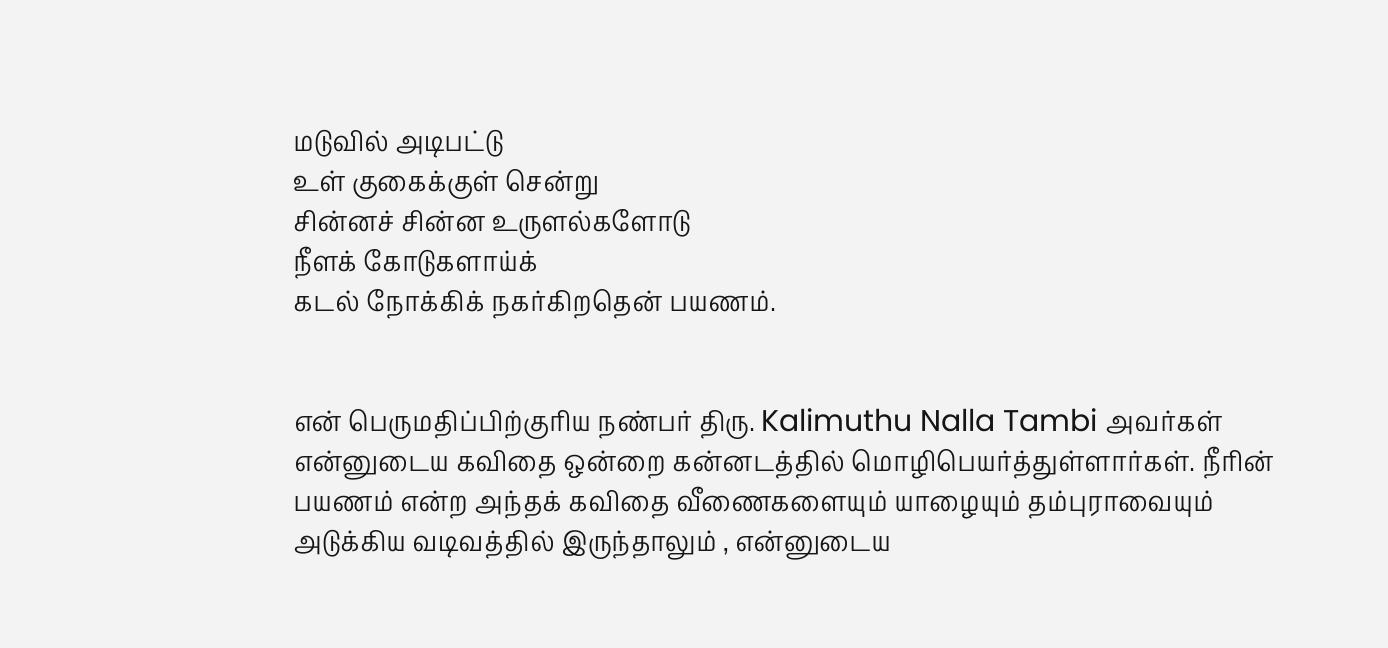மடுவில் அடிபட்டு
உள் குகைக்குள் சென்று
சின்னச் சின்ன உருளல்களோடு
நீளக் கோடுகளாய்க்
கடல் நோக்கிக் நகர்கிறதென் பயணம்.


என் பெருமதிப்பிற்குரிய நண்பர் திரு. Kalimuthu Nalla Tambi அவர்கள் என்னுடைய கவிதை ஒன்றை கன்னடத்தில் மொழிபெயர்த்துள்ளார்கள். நீரின் பயணம் என்ற அந்தக் கவிதை வீணைகளையும் யாழையும் தம்புராவையும் அடுக்கிய வடிவத்தில் இருந்தாலும் , என்னுடைய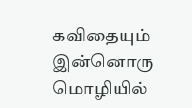கவிதையும் இன்னொரு மொழியில்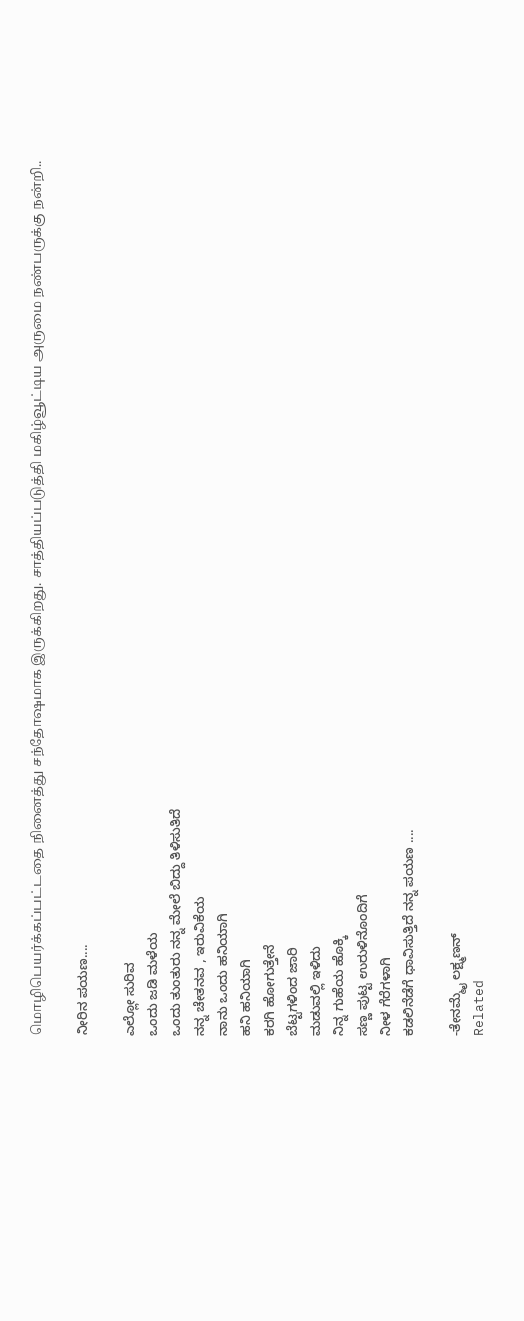மொழிபெயர்க்கப்பட்டதை நினைத்து சந்தோஷமாக இருக்கிறது. சாத்தியப்படுத்தி மகிழ்வூட்டிய அருமை நண்பருக்கு நன்றி..

ನೀರಿನ ಪಯಣ....

ಎಲ್ಲೋ ಸುರಿವ
ಒಂದು ಜಡಿ ಮಳೆಯ
ಒಂದು ತುಂತುರು ನನ್ನ ಮೇಲೆ ಬಿದ್ದು ತಿಳಿಸುತಿದೆ
ನನ್ನ ಚೇತನವ , ಇರುವಿಕೆಯ
ನಾನು ಒಂದು ಹನಿಯಾಗಿ
ಹನಿ ಹನಿಯಾಗಿ
ಕರಗಿ ಹೋಗುತ್ತೇನೆ
ಬೆಟ್ಟಗಳಿಂದ ಜಾರಿ
ಮಡುವಲ್ಲಿ ಇಳಿದು
ನಿನ್ನ ಗುಹೆಯ ಹೊಕ್ಕಿ
ಸಣ್ಣ ಪುಟ್ಟ ಉರುಳಿನೊಂದಿಗೆ
ನೀಳ ಗೆರೆಗಳಾಗಿ
ಕಡಲಿನೆಡೆಗೆ ಧಾವಿಸುತ್ತಿದೆ ನನ್ನ ಪಯಣ ....

-ತೇನಮ್ಮೈ ಲಕ್ಷ್ಮಣನ್
Related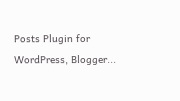Posts Plugin for WordPress, Blogger...